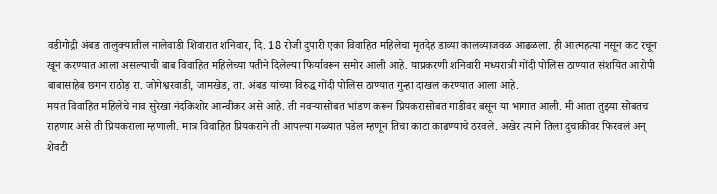वडीगोद्री अंबड तालुक्यातील नालेवाडी शिवारात शनिवार, दि. 18 रोजी दुपारी एका विवाहित महिलेचा मृतदेह डाव्या कालव्याजवळ आढळला. ही आत्महत्या नसून कट रचून खून करण्यात आला असल्याची बाब विवाहित महिलेच्या पतीने दिलेल्या फिर्यावरून समोर आली आहे. याप्रकरणी शनिवारी मध्यरात्री गोंदी पोलिस ठाण्यात संशयित आरोपी बाबासाहेब छगन राठोड़ रा. जोगेश्वरवाडी, जामखेड, ता. अंबड यांच्या विरुद्ध गोंदी पोलिस ठाण्यात गुन्हा दाखल करण्यात आला आहे.
मयत विवाहित महिलेचे नाव सुरेखा नंदकिशोर आन्वीकर असे आहे. ती नवऱ्यासोबत भांडण करून प्रियकरासोबत गाडीवर बसून या भागात आली. मी आता तुझ्या सोबतच राहणार असे ती प्रियकराला म्हणाली. मात्र विवाहित प्रियकराने ती आपल्या गळ्यात पडेल म्हणून तिचा काटा काढण्याचे ठरवले. अखेर त्याने तिला दुचाकीवर फिरवलं अन् शेवटी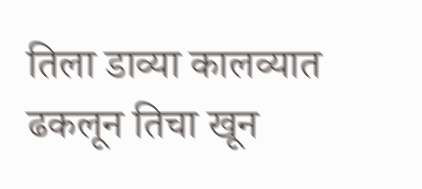तिला डाव्या कालव्यात ढकलून तिचा खून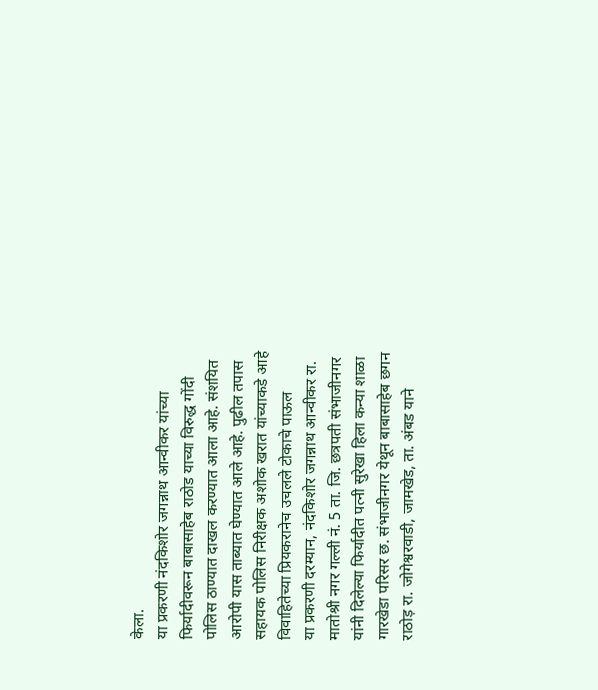केला.
या प्रकरणी नंदकिशोर जगन्नाथ आन्वीकर यांच्या फिर्यादीवरून बाबासाहेब राठोड याच्या विरुद्ध गोंदी पोलिस ठाण्यात दाखल करण्यात आला आहे. संशयित आरोपी यास ताब्यात घेण्यात आले आहे. पुढील तपास सहायक पोलिस निरीक्षक अशोक खरात यांच्याकडे आहे
विवाहितेच्या प्रियकरानेच उचलले टोकाचे पाऊल
या प्रकरणी दरम्यान, नंदकिशोर जगन्नाथ आन्वीकर रा. मातोश्री नगर गल्ली नं. 5 ता. जि. छत्रपती संभाजीनगर यांनी दिलेल्या फिर्यादीत पत्नी सुरेखा हिला कन्या शाळा गारखेडा परिसर छ. संभाजीनगर येथून बाबासाहेब छगन राठोड़ रा. जोगेश्वरवाडी, जामखेड, ता. अंबड याने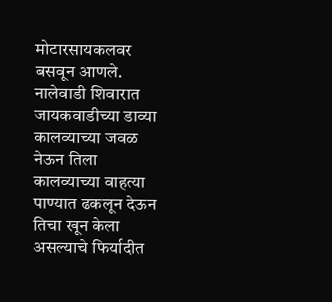मोटारसायकलवर बसवून आणले. नालेवाडी शिवारात जायकवाडीच्या डाव्या कालव्याच्या जवळ नेऊन तिला कालव्याच्या वाहत्या पाण्यात ढकलून देऊन तिचा खून केला असल्याचे फिर्यादीत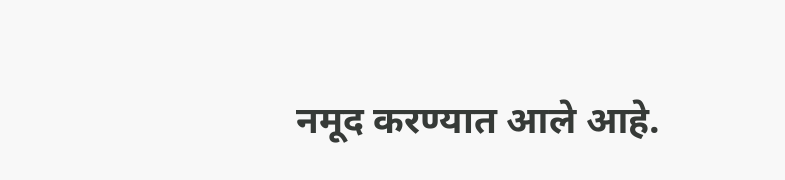नमूद करण्यात आले आहे.